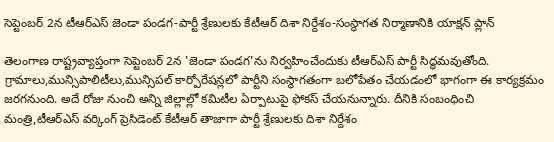సెప్టెంబర్ 2న టీఆర్ఎస్ జెండా పండగ-పార్టీ శ్రేణులకు కేటీఆర్ దిశా నిర్దేశం-సంస్థాగత నిర్మాణానికి యాక్షన్ ప్లాన్

తెలంగాణ రాష్ట్రవ్యాప్తంగా సెప్టెంబర్ 2న 'జెండా పండగ'ను నిర్వహించేందుకు టీఆర్ఎస్ పార్టీ సిద్ధమవుతోంది. గ్రామాలు,మున్సిపాలిటీలు,మున్సిపల్ కార్పోరేషన్లలో పార్టీని సంస్థాగతంగా బలోపేతం చేయడంలో భాగంగా ఈ కార్యక్రమం జరగనుంది. అదే రోజు నుంచి అన్ని జిల్లాల్లో కమిటీల ఏర్పాటుపై ఫోకస్ చేయనున్నారు. దీనికి సంబంధించి మంత్రి,టీఆర్ఎస్ వర్కింగ్ ప్రెసిడెంట్ కేటీఆర్ తాజాగా పార్టీ శ్రేణులకు దిశా నిర్దేశం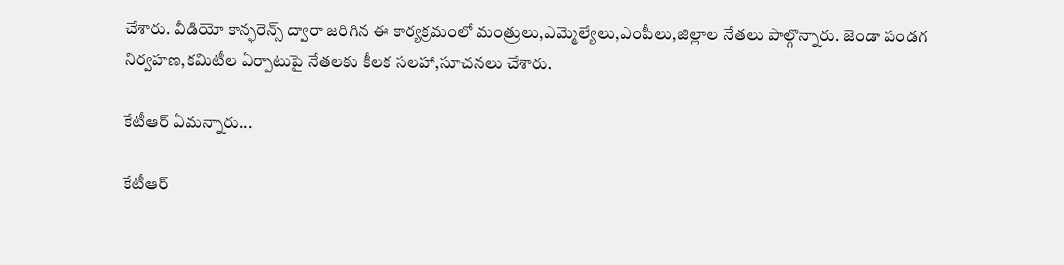చేశారు. వీడియో కాన్ఫరెన్స్ ద్వారా జరిగిన ఈ కార్యక్రమంలో మంత్రులు,ఎమ్మెల్యేలు,ఎంపీలు,జిల్లాల నేతలు పాల్గొన్నారు. జెండా పండగ నిర్వహణ,కమిటీల ఏర్పాటుపై నేతలకు కీలక సలహా,సూచనలు చేశారు.

కేటీఆర్ ఏమన్నారు...

కేటీఆర్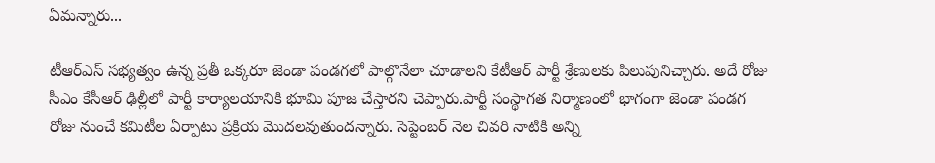ఏమన్నారు...

టీఆర్ఎస్ సభ్యత్వం ఉన్న ప్రతీ ఒక్కరూ జెండా పండగలో పాల్గొనేలా చూడాలని కేటీఆర్ పార్టీ శ్రేణులకు పిలుపునిచ్చారు. అదే రోజు సీఎం కేసీఆర్ ఢిల్లీలో పార్టీ కార్యాలయానికి భూమి పూజ చేస్తారని చెప్పారు.పార్టీ సంస్థాగత నిర్మాణంలో భాగంగా జెండా పండగ రోజు నుంచే కమిటీల ఏర్పాటు ప్రక్రియ మొదలవుతుందన్నారు. సెప్టెంబర్ నెల చివరి నాటికి అన్ని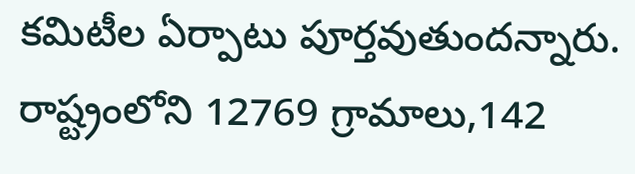కమిటీల ఏర్పాటు పూర్తవుతుందన్నారు. రాష్ట్రంలోని 12769 గ్రామాలు,142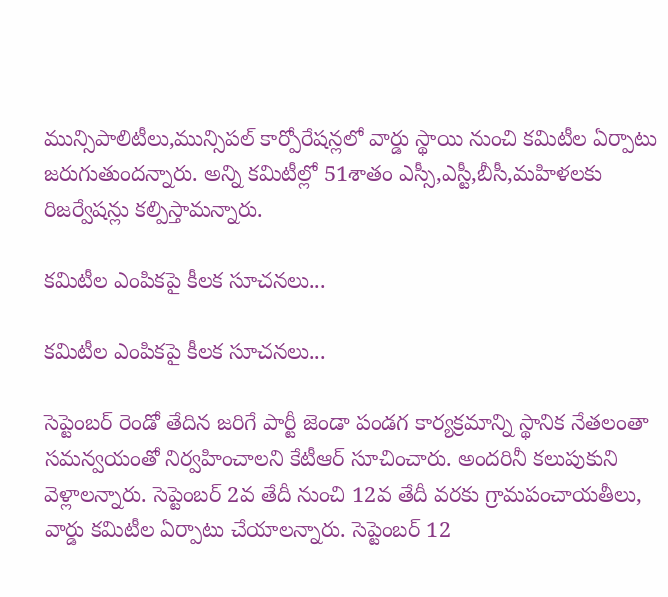మున్సిపాలిటీలు,మున్సిపల్ కార్పోరేషన్లలో వార్డు స్థాయి నుంచి కమిటీల ఏర్పాటు జరుగుతుందన్నారు. అన్ని కమిటీల్లో 51శాతం ఎస్సీ,ఎస్టీ,బీసీ,మహిళలకు రిజర్వేషన్లు కల్పిస్తామన్నారు.

కమిటీల ఎంపికపై కీలక సూచనలు...

కమిటీల ఎంపికపై కీలక సూచనలు...

సెప్టెంబర్ రెండో తేదిన జరిగే పార్టీ జెండా పండగ కార్యక్రమాన్ని స్థానిక నేతలంతా సమన్వయంతో నిర్వహించాలని కేటీఆర్ సూచించారు. అందరినీ కలుపుకుని వెళ్లాలన్నారు. సెప్టెంబర్ 2వ తేదీ నుంచి 12వ తేదీ వరకు గ్రామపంచాయతీలు, వార్డు కమిటీల ఏర్పాటు చేయాలన్నారు. సెప్టెంబర్ 12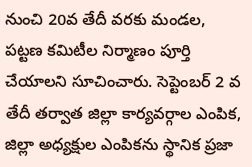నుంచి 20వ తేదీ వరకు మండల, పట్టణ కమిటీల నిర్మాణం పూర్తి చేయాలని సూచించారు. సెప్టెంబర్ 2 వ తేదీ తర్వాత జిల్లా కార్యవర్గాల ఎంపిక, జిల్లా అధ్యక్షుల ఎంపికను స్థానిక ప్రజా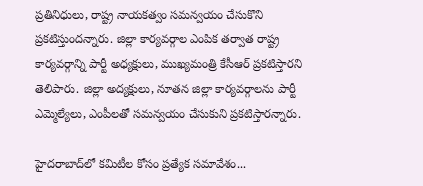ప్రతినిధులు, రాష్ట్ర నాయకత్వం సమన్వయం చేసుకొని ప్రకటిస్తుందన్నారు. జిల్లా కార్యవర్గాల ఎంపిక తర్వాత రాష్ట్ర కార్యవర్గాన్ని పార్టీ అధ్యక్షులు, ముఖ్యమంత్రి కేసీఆర్ ప్రకటిస్తారని తెలిపారు. జిల్లా అద్యక్షులు, నూతన జిల్లా కార్యవర్గాలను పార్టీ ఎమ్మెల్యేలు, ఎంపీల‌తో సమన్వయం చేసుకుని ప్రకటిస్తారన్నారు.

హైదరాబాద్‌లో కమిటీల కోసం ప్రత్యేక సమావేశం...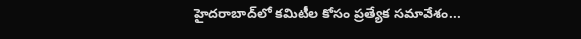హైదరాబాద్‌లో కమిటీల కోసం ప్రత్యేక సమావేశం...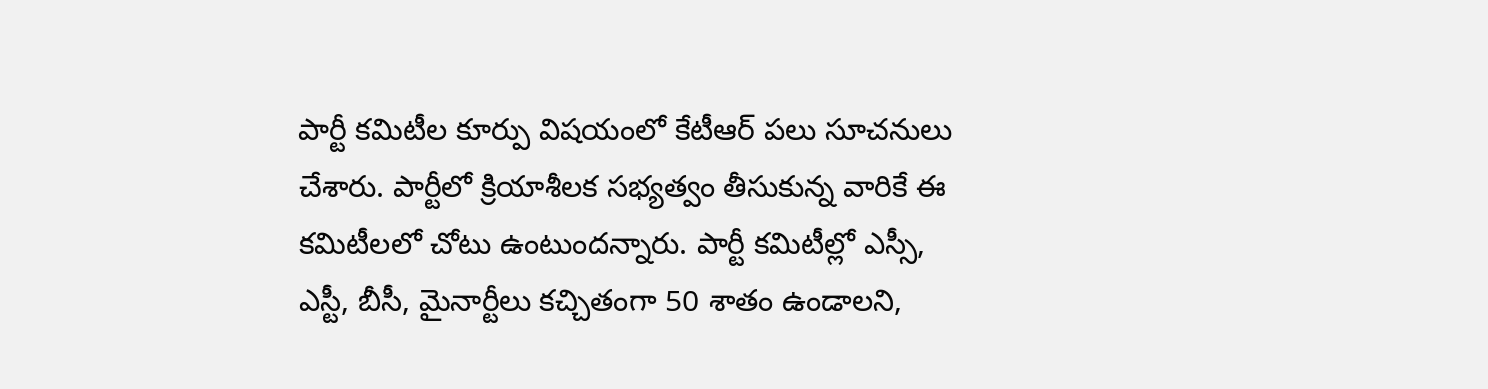పార్టీ కమిటీల కూర్పు విషయంలో కేటీఆర్ పలు సూచనులు చేశారు. పార్టీలో క్రియాశీలక సభ్యత్వం తీసుకున్న వారికే ఈ కమిటీలలో చోటు ఉంటుందన్నారు. పార్టీ కమిటీల్లో ఎస్సీ, ఎస్టీ, బీసీ, మైనార్టీలు కచ్చితంగా 50 శాతం ఉండాలని,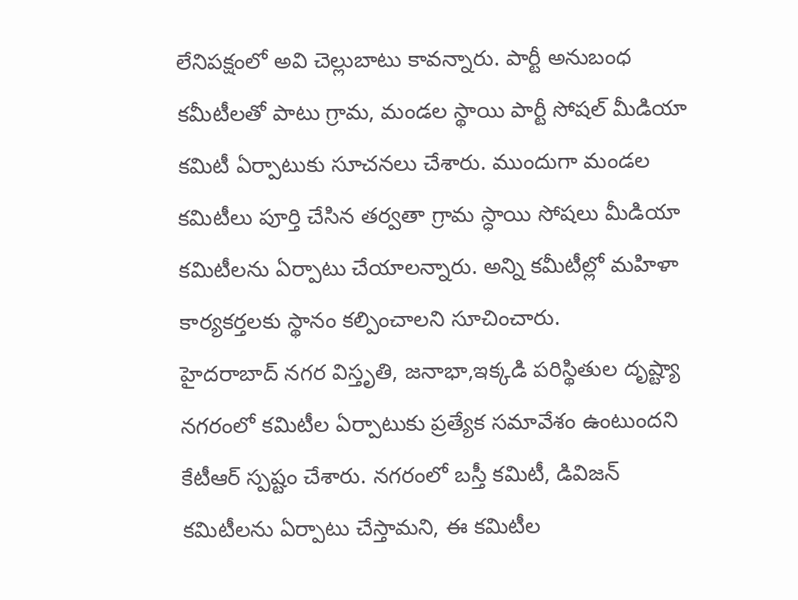లేనిపక్షంలో అవి చెల్లుబాటు కావన్నారు. పార్టీ అనుబంధ కమీటీలతో పాటు గ్రామ, మండల స్థాయి పార్టీ సోషల్ మీడియా కమిటీ ఏర్పాటుకు సూచనలు చేశారు. ముందుగా మండల కమిటీలు పూర్తి చేసిన తర్వతా గ్రామ స్ధాయి సోషలు మీడియా కమిటీలను ఏర్పాటు చేయాలన్నారు. అన్ని కమీటీల్లో మహిళా కార్యకర్తలకు స్థానం కల్పించాలని సూచించారు.
హైదరాబాద్ నగర విస్తృతి, జనాభా,ఇక్కడి పరిస్థితుల దృష్ట్యా నగరంలో కమిటీల ఏర్పాటుకు ప్రత్యేక సమావేశం ఉంటుందని కేటీఆర్ స్పష్టం చేశారు. నగరంలో బస్తీ కమిటీ, డివిజన్ కమిటీలను ఏర్పాటు చేస్తామని, ఈ కమిటీల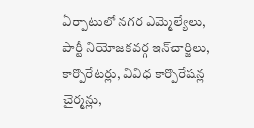ఏర్పాటులో నగర ఎమ్మెల్యేలు, పార్టీ నియోజకవర్గ ఇన్‌చార్జిలు, కార్పొరేటర్లు, వివిధ కార్పొరేషన్ల చైర్మన్లు,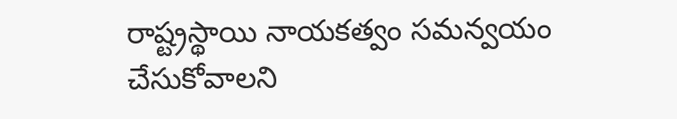రాష్ట్రస్థాయి నాయకత్వం సమన్వయం చేసుకోవాలని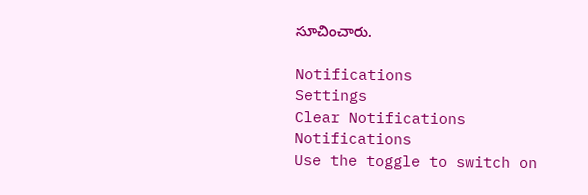సూచించారు.

Notifications
Settings
Clear Notifications
Notifications
Use the toggle to switch on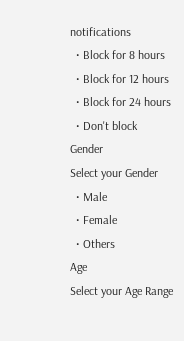notifications
  • Block for 8 hours
  • Block for 12 hours
  • Block for 24 hours
  • Don't block
Gender
Select your Gender
  • Male
  • Female
  • Others
Age
Select your Age Range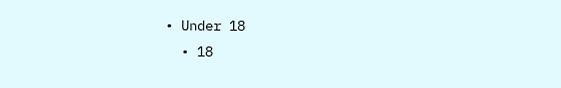• Under 18
  • 18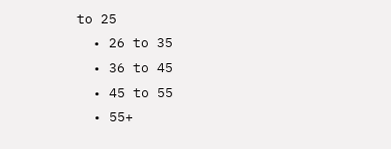to 25
  • 26 to 35
  • 36 to 45
  • 45 to 55
  • 55+